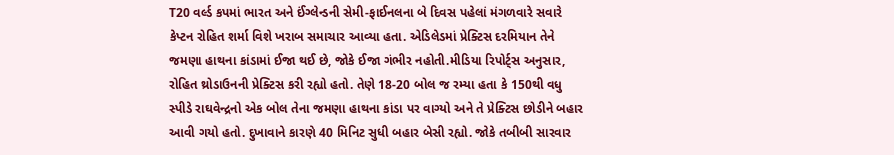T20 વર્લ્ડ કપમાં ભારત અને ઈંગ્લેન્ડની સેમી-ફાઈનલના બે દિવસ પહેલાં મંગળવારે સવારે કેપ્ટન રોહિત શર્મા વિશે ખરાબ સમાચાર આવ્યા હતા. એડિલેડમાં પ્રેક્ટિસ દરમિયાન તેને જમણા હાથના કાંડામાં ઈજા થઈ છે, જોકે ઈજા ગંભીર નહોતી.મીડિયા રિપોર્ટ્સ અનુસાર, રોહિત થ્રોડાઉનની પ્રેક્ટિસ કરી રહ્યો હતો. તેણે 18-20 બોલ જ રમ્યા હતા કે 150થી વધુ સ્પીડે રાઘવેન્દ્રનો એક બોલ તેના જમણા હાથના કાંડા પર વાગ્યો અને તે પ્રેક્ટિસ છોડીને બહાર આવી ગયો હતો. દુખાવાને કારણે 40 મિનિટ સુધી બહાર બેસી રહ્યો. જોકે તબીબી સારવાર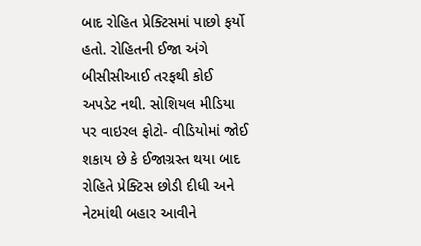બાદ રોહિત પ્રેક્ટિસમાં પાછો ફર્યો હતો. રોહિતની ઈજા અંગે બીસીસીઆઈ તરફથી કોઈ અપડેટ નથી. સોશિયલ મીડિયા પર વાઇરલ ફોટો- વીડિયોમાં જોઈ શકાય છે કે ઈજાગ્રસ્ત થયા બાદ રોહિતે પ્રેક્ટિસ છોડી દીધી અને નેટમાંથી બહાર આવીને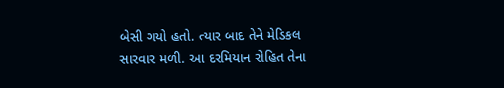બેસી ગયો હતો. ત્યાર બાદ તેને મેડિકલ સારવાર મળી. આ દરમિયાન રોહિત તેના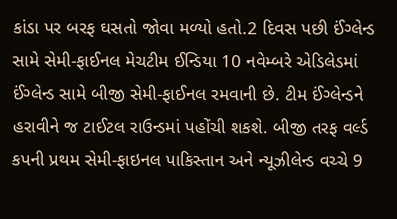કાંડા પર બરફ ઘસતો જોવા મળ્યો હતો.2 દિવસ પછી ઈંગ્લેન્ડ સામે સેમી-ફાઈનલ મેચટીમ ઈન્ડિયા 10 નવેમ્બરે એડિલેડમાં ઈંગ્લેન્ડ સામે બીજી સેમી-ફાઈનલ રમવાની છે. ટીમ ઈંગ્લેન્ડને હરાવીને જ ટાઈટલ રાઉન્ડમાં પહોંચી શકશે. બીજી તરફ વર્લ્ડ કપની પ્રથમ સેમી-ફાઇનલ પાકિસ્તાન અને ન્યૂઝીલેન્ડ વચ્ચે 9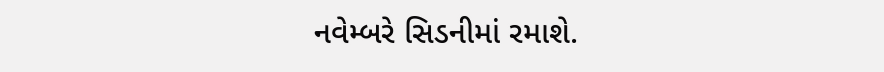નવેમ્બરે સિડનીમાં રમાશે.